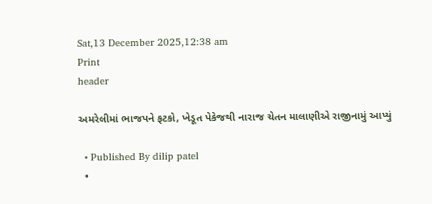Sat,13 December 2025,12:38 am
Print
header

અમરેલીમાં ભાજપને ફટકો, ખેડૂત પેકેજથી નારાજ ચેતન માલાણીએ રાજીનામું આપ્યું

  • Published By dilip patel
  •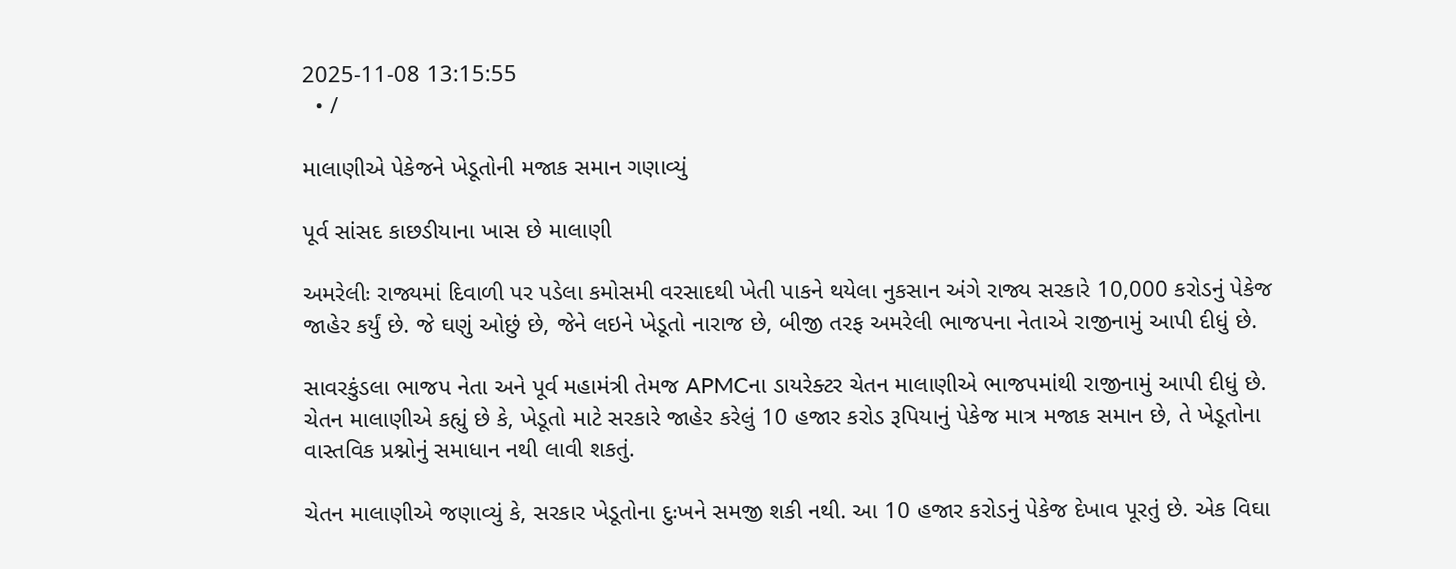2025-11-08 13:15:55
  • /

માલાણીએ પેકેજને ખેડૂતોની મજાક સમાન ગણાવ્યું

પૂર્વ સાંસદ કાછડીયાના ખાસ છે માલાણી

અમરેલીઃ રાજ્યમાં દિવાળી પર પડેલા કમોસમી વરસાદથી ખેતી પાકને થયેલા નુકસાન અંગે રાજ્ય સરકારે 10,000 કરોડનું પેકેજ જાહેર કર્યું છે. જે ઘણું ઓછું છે, જેને લઇને ખેડૂતો નારાજ છે, બીજી તરફ અમરેલી ભાજપના નેતાએ રાજીનામું આપી દીધું છે.

સાવરકુંડલા ભાજપ નેતા અને પૂર્વ મહામંત્રી તેમજ APMCના ડાયરેક્ટર ચેતન માલાણીએ ભાજપમાંથી રાજીનામું આપી દીધું છે. ચેતન માલાણીએ કહ્યું છે કે, ખેડૂતો માટે સરકારે જાહેર કરેલું 10 હજાર કરોડ રૂપિયાનું પેકેજ માત્ર મજાક સમાન છે, તે ખેડૂતોના વાસ્તવિક પ્રશ્નોનું સમાધાન નથી લાવી શકતું.

ચેતન માલાણીએ જણાવ્યું કે, સરકાર ખેડૂતોના દુઃખને સમજી શકી નથી. આ 10 હજાર કરોડનું પેકેજ દેખાવ પૂરતું છે. એક વિઘા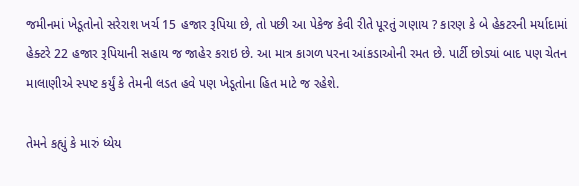જમીનમાં ખેડૂતોનો સરેરાશ ખર્ચ 15 હજાર રૂપિયા છે, તો પછી આ પેકેજ કેવી રીતે પૂરતું ગણાય ? કારણ કે બે હેકટરની મર્યાદામાં હેક્ટરે 22 હજાર રૂપિયાની સહાય જ જાહેર કરાઇ છે. આ માત્ર કાગળ પરના આંકડાઓની રમત છે. પાર્ટી છોડ્યાં બાદ પણ ચેતન માલાણીએ સ્પષ્ટ કર્યું કે તેમની લડત હવે પણ ખેડૂતોના હિત માટે જ રહેશે.

તેમને કહ્યું કે મારું ધ્યેય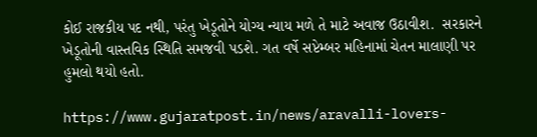કોઈ રાજકીય પદ નથી, પરંતુ ખેડૂતોને યોગ્ય ન્યાય મળે તે માટે અવાજ ઉઠાવીશ.  સરકારને ખેડૂતોની વાસ્તવિક સ્થિતિ સમજવી પડશે. ગત વર્ષે સપ્ટેમ્બર મહિનામાં ચેતન માલાણી પર હુમલો થયો હતો.

https://www.gujaratpost.in/news/aravalli-lovers-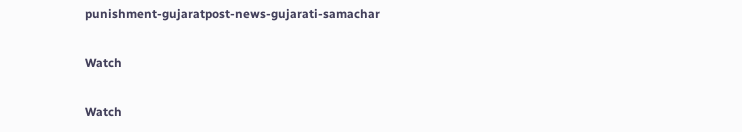punishment-gujaratpost-news-gujarati-samachar

Watch

Watch